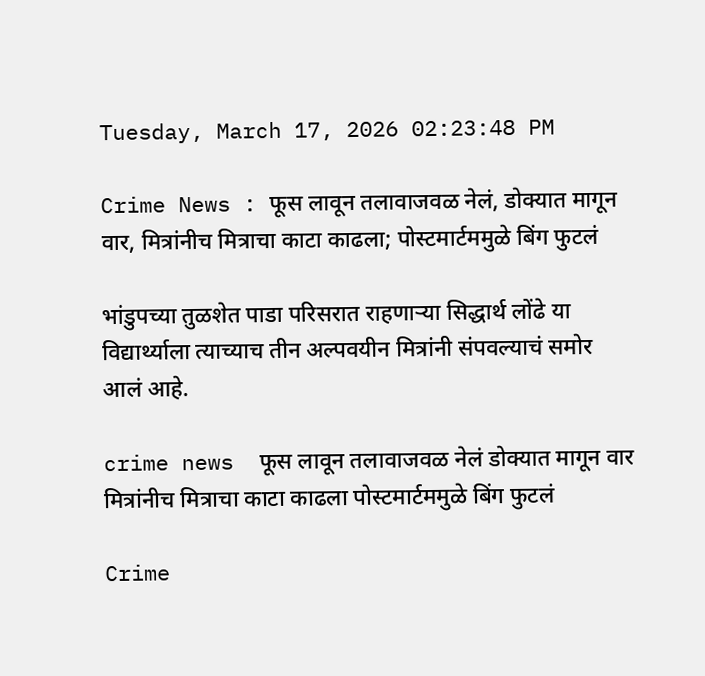Tuesday, March 17, 2026 02:23:48 PM

Crime News : फूस लावून तलावाजवळ नेलं, डोक्यात मागून वार, मित्रांनीच मित्राचा काटा काढला; पोस्टमार्टममुळे बिंग फुटलं

भांडुपच्या तुळशेत पाडा परिसरात राहणाऱ्या सिद्धार्थ लोंढे या विद्यार्थ्याला त्याच्याच तीन अल्पवयीन मित्रांनी संपवल्याचं समोर आलं आहे.

crime news  फूस लावून तलावाजवळ नेलं डोक्यात मागून वार मित्रांनीच मित्राचा काटा काढला पोस्टमार्टममुळे बिंग फुटलं

Crime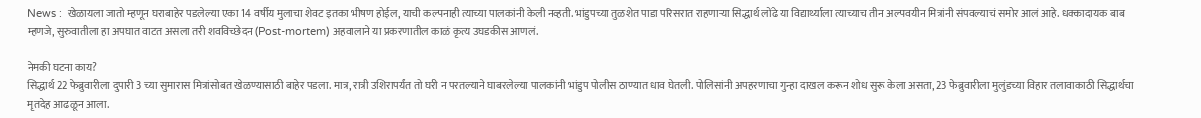News :  खेळायला जातो म्हणून घराबाहेर पडलेल्या एका 14 वर्षीय मुलाचा शेवट इतका भीषण होईल, याची कल्पनाही त्याच्या पालकांनी केली नव्हती. भांडुपच्या तुळशेत पाडा परिसरात राहणाऱ्या सिद्धार्थ लोंढे या विद्यार्थ्याला त्याच्याच तीन अल्पवयीन मित्रांनी संपवल्याचं समोर आलं आहे. धक्कादायक बाब म्हणजे, सुरुवातीला हा अपघात वाटत असला तरी शवविच्छेदन (Post-mortem) अहवालाने या प्रकरणातील काळं कृत्य उघडकीस आणलं.

नेमकी घटना काय?
सिद्धार्थ 22 फेब्रुवारीला दुपारी 3 च्या सुमारास मित्रांसोबत खेळण्यासाठी बाहेर पडला. मात्र, रात्री उशिरापर्यंत तो घरी न परतल्याने घाबरलेल्या पालकांनी भांडुप पोलीस ठाण्यात धाव घेतली. पोलिसांनी अपहरणाचा गुन्हा दाखल करून शोध सुरू केला असता, 23 फेब्रुवारीला मुलुंडच्या विहार तलावाकाठी सिद्धार्थचा मृतदेह आढळून आला.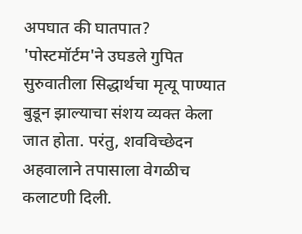अपघात की घातपात? 'पोस्टमॉर्टम'ने उघडले गुपित
सुरुवातीला सिद्धार्थचा मृत्यू पाण्यात बुडून झाल्याचा संशय व्यक्त केला जात होता. परंतु, शवविच्छेदन अहवालाने तपासाला वेगळीच कलाटणी दिली.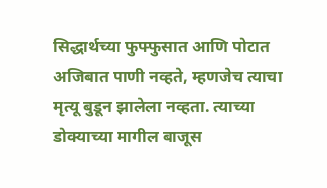सिद्धार्थच्या फुफ्फुसात आणि पोटात अजिबात पाणी नव्हते, म्हणजेच त्याचा मृत्यू बुडून झालेला नव्हता. त्याच्या डोक्याच्या मागील बाजूस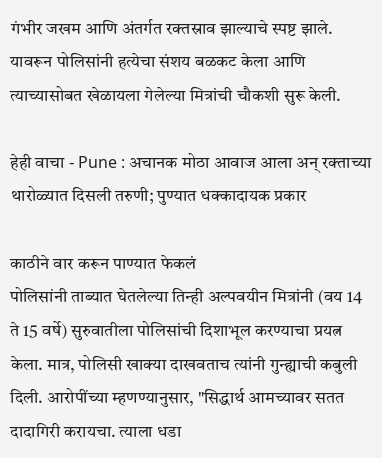गंभीर जखम आणि अंतर्गत रक्तस्राव झाल्याचे स्पष्ट झाले. यावरून पोलिसांनी हत्येचा संशय बळकट केला आणि त्याच्यासोबत खेळायला गेलेल्या मित्रांची चौकशी सुरू केली.

हेही वाचा - Pune : अचानक मोठा आवाज आला अन् रक्ताच्या थारोळ्यात दिसली तरुणी; पुण्यात धक्कादायक प्रकार

काठीने वार करून पाण्यात फेकलं
पोलिसांनी ताब्यात घेतलेल्या तिन्ही अल्पवयीन मित्रांनी (वय 14 ते 15 वर्षे) सुरुवातीला पोलिसांची दिशाभूल करण्याचा प्रयत्न केला. मात्र, पोलिसी खाक्या दाखवताच त्यांनी गुन्ह्याची कबुली दिली. आरोपींच्या म्हणण्यानुसार, "सिद्धार्थ आमच्यावर सतत दादागिरी करायचा. त्याला धडा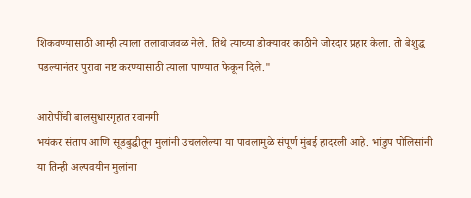शिकवण्यासाठी आम्ही त्याला तलावाजवळ नेले. तिथे त्याच्या डोक्यावर काठीने जोरदार प्रहार केला. तो बेशुद्ध पडल्यानंतर पुरावा नष्ट करण्यासाठी त्याला पाण्यात फेकून दिले."

आरोपींची बालसुधारगृहात रवानगी
भयंकर संताप आणि सूडबुद्धीतून मुलांनी उचललेल्या या पावलामुळे संपूर्ण मुंबई हादरली आहे. भांडुप पोलिसांनी या तिन्ही अल्पवयीन मुलांना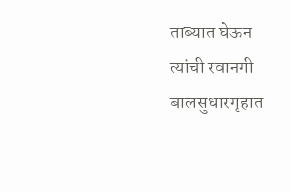ताब्यात घेऊन त्यांची रवानगी बालसुधारगृहात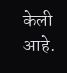केली आहे.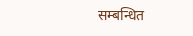सम्बन्धित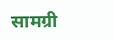सामग्री